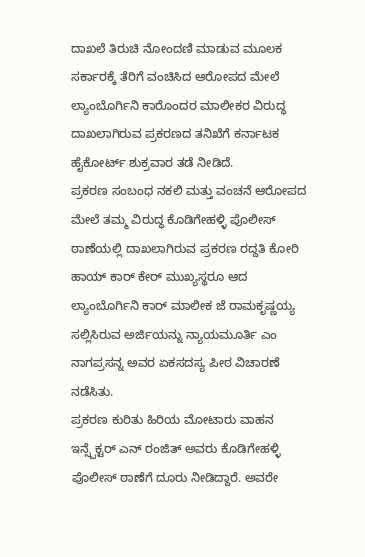ದಾಖಲೆ ತಿರುಚಿ ನೋಂದಣಿ ಮಾಡುವ ಮೂಲಕ ಸರ್ಕಾರಕ್ಕೆ ತೆರಿಗೆ ವಂಚಿಸಿದ ಆರೋಪದ ಮೇಲೆ ಲ್ಯಾಂಬೊರ್ಗಿನಿ ಕಾರೊಂದರ ಮಾಲೀಕರ ವಿರುದ್ಧ ದಾಖಲಾಗಿರುವ ಪ್ರಕರಣದ ತನಿಖೆಗೆ ಕರ್ನಾಟಕ ಹೈಕೋರ್ಟ್ ಶುಕ್ರವಾರ ತಡೆ ನೀಡಿದೆ.
ಪ್ರಕರಣ ಸಂಬಂಧ ನಕಲಿ ಮತ್ತು ವಂಚನೆ ಆರೋಪದ ಮೇಲೆ ತಮ್ಮ ವಿರುದ್ಧ ಕೊಡಿಗೇಹಳ್ಳಿ ಪೊಲೀಸ್ ಠಾಣೆಯಲ್ಲಿ ದಾಖಲಾಗಿರುವ ಪ್ರಕರಣ ರದ್ದತಿ ಕೋರಿ ಹಾಯ್ ಕಾರ್ ಕೇರ್ ಮುಖ್ಯಸ್ಥರೂ ಆದ ಲ್ಯಾಂಬೊರ್ಗಿನಿ ಕಾರ್ ಮಾಲೀಕ ಜೆ ರಾಮಕೃಷ್ಣಯ್ಯ ಸಲ್ಲಿಸಿರುವ ಅರ್ಜಿಯನ್ನು ನ್ಯಾಯಮೂರ್ತಿ ಎಂ ನಾಗಪ್ರಸನ್ನ ಅವರ ಏಕಸದಸ್ಯ ಪೀಠ ವಿಚಾರಣೆ ನಡೆಸಿತು.
ಪ್ರಕರಣ ಕುರಿತು ಹಿರಿಯ ಮೋಟಾರು ವಾಹನ ಇನ್ಸ್ಪೆಕ್ಟರ್ ಎನ್ ರಂಜಿತ್ ಅವರು ಕೊಡಿಗೇಹಳ್ಳಿ ಪೊಲೀಸ್ ಠಾಣೆಗೆ ದೂರು ನೀಡಿದ್ದಾರೆ. ಅವರೇ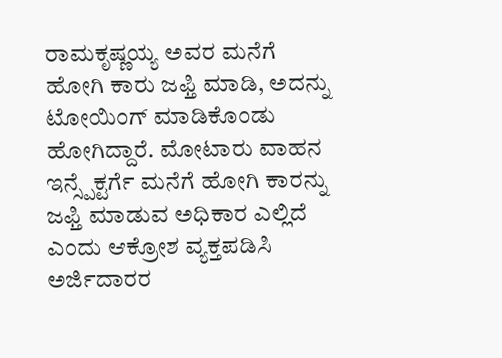ರಾಮಕೃಷ್ಣಯ್ಯ ಅವರ ಮನೆಗೆ ಹೋಗಿ ಕಾರು ಜಫ್ತಿ ಮಾಡಿ, ಅದನ್ನು ಟೋಯಿಂಗ್ ಮಾಡಿಕೊಂಡು ಹೋಗಿದ್ದಾರೆ. ಮೋಟಾರು ವಾಹನ ಇನ್ಸ್ಪೆಕ್ಟರ್ಗೆ ಮನೆಗೆ ಹೋಗಿ ಕಾರನ್ನು ಜಫ್ತಿ ಮಾಡುವ ಅಧಿಕಾರ ಎಲ್ಲಿದೆ ಎಂದು ಆಕ್ರೋಶ ವ್ಯಕ್ತಪಡಿಸಿ ಅರ್ಜಿದಾರರ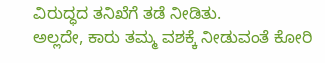ವಿರುದ್ಧದ ತನಿಖೆಗೆ ತಡೆ ನೀಡಿತು.
ಅಲ್ಲದೇ, ಕಾರು ತಮ್ಮ ವಶಕ್ಕೆ ನೀಡುವಂತೆ ಕೋರಿ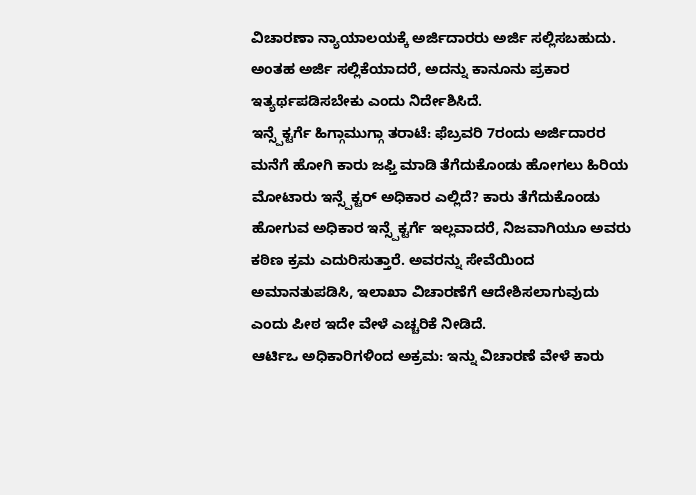ವಿಚಾರಣಾ ನ್ಯಾಯಾಲಯಕ್ಕೆ ಅರ್ಜಿದಾರರು ಅರ್ಜಿ ಸಲ್ಲಿಸಬಹುದು. ಅಂತಹ ಅರ್ಜಿ ಸಲ್ಲಿಕೆಯಾದರೆ, ಅದನ್ನು ಕಾನೂನು ಪ್ರಕಾರ ಇತ್ಯರ್ಥಪಡಿಸಬೇಕು ಎಂದು ನಿರ್ದೇಶಿಸಿದೆ.
ಇನ್ಸ್ಪೆಕ್ಟರ್ಗೆ ಹಿಗ್ಗಾಮುಗ್ಗಾ ತರಾಟೆ: ಫೆಬ್ರವರಿ 7ರಂದು ಅರ್ಜಿದಾರರ ಮನೆಗೆ ಹೋಗಿ ಕಾರು ಜಫ್ತಿ ಮಾಡಿ ತೆಗೆದುಕೊಂಡು ಹೋಗಲು ಹಿರಿಯ ಮೋಟಾರು ಇನ್ಸ್ಪೆಕ್ಟರ್ ಅಧಿಕಾರ ಎಲ್ಲಿದೆ? ಕಾರು ತೆಗೆದುಕೊಂಡು ಹೋಗುವ ಅಧಿಕಾರ ಇನ್ಸ್ಪೆಕ್ಟರ್ಗೆ ಇಲ್ಲವಾದರೆ, ನಿಜವಾಗಿಯೂ ಅವರು ಕಠಿಣ ಕ್ರಮ ಎದುರಿಸುತ್ತಾರೆ. ಅವರನ್ನು ಸೇವೆಯಿಂದ ಅಮಾನತುಪಡಿಸಿ, ಇಲಾಖಾ ವಿಚಾರಣೆಗೆ ಆದೇಶಿಸಲಾಗುವುದು ಎಂದು ಪೀಠ ಇದೇ ವೇಳೆ ಎಚ್ಚರಿಕೆ ನೀಡಿದೆ.
ಆರ್ಟಿಒ ಅಧಿಕಾರಿಗಳಿಂದ ಅಕ್ರಮ: ಇನ್ನು ವಿಚಾರಣೆ ವೇಳೆ ಕಾರು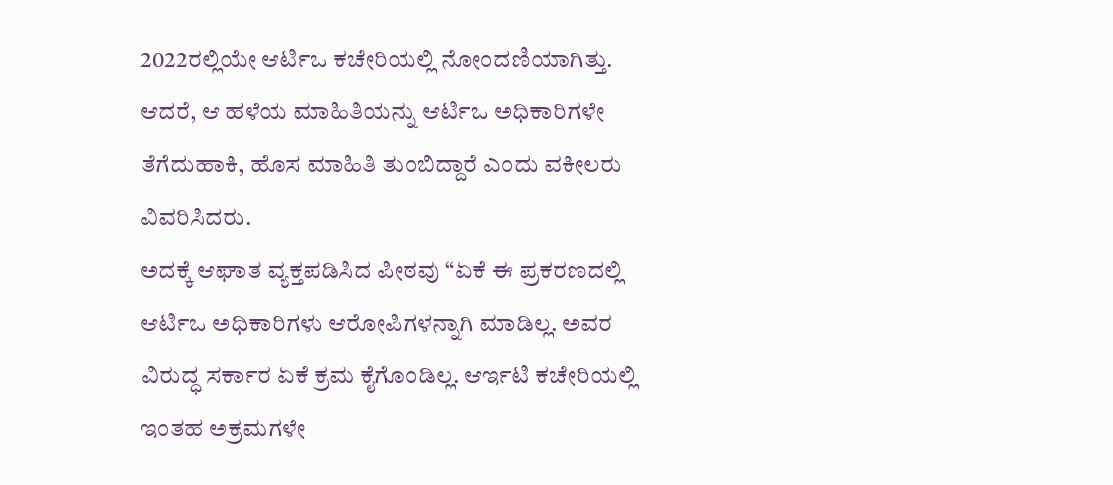2022ರಲ್ಲಿಯೇ ಆರ್ಟಿಒ ಕಚೇರಿಯಲ್ಲಿ ನೋಂದಣಿಯಾಗಿತ್ತು. ಆದರೆ, ಆ ಹಳೆಯ ಮಾಹಿತಿಯನ್ನು ಆರ್ಟಿಒ ಅಧಿಕಾರಿಗಳೇ ತೆಗೆದುಹಾಕಿ, ಹೊಸ ಮಾಹಿತಿ ತುಂಬಿದ್ದಾರೆ ಎಂದು ವಕೀಲರು ವಿವರಿಸಿದರು.
ಅದಕ್ಕೆ ಆಘಾತ ವ್ಯಕ್ತಪಡಿಸಿದ ಪೀಠವು “ಏಕೆ ಈ ಪ್ರಕರಣದಲ್ಲಿ ಆರ್ಟಿಒ ಅಧಿಕಾರಿಗಳು ಆರೋಪಿಗಳನ್ನಾಗಿ ಮಾಡಿಲ್ಲ. ಅವರ ವಿರುದ್ಧ ಸರ್ಕಾರ ಏಕೆ ಕ್ರಮ ಕೈಗೊಂಡಿಲ್ಲ. ಆರ್ಇಟಿ ಕಚೇರಿಯಲ್ಲಿ ಇಂತಹ ಅಕ್ರಮಗಳೇ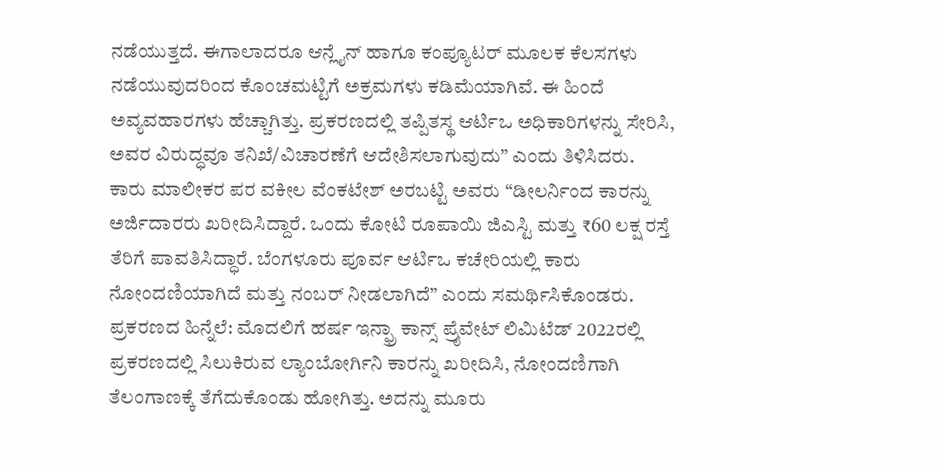ನಡೆಯುತ್ತದೆ. ಈಗಾಲಾದರೂ ಆನ್ಲೈನ್ ಹಾಗೂ ಕಂಪ್ಯೂಟರ್ ಮೂಲಕ ಕೆಲಸಗಳು ನಡೆಯುವುದರಿಂದ ಕೊಂಚಮಟ್ಟಿಗೆ ಅಕ್ರಮಗಳು ಕಡಿಮೆಯಾಗಿವೆ. ಈ ಹಿಂದೆ ಅವ್ಯವಹಾರಗಳು ಹೆಚ್ಚಾಗಿತ್ತು. ಪ್ರಕರಣದಲ್ಲಿ ತಪ್ಪಿತಸ್ಥ ಆರ್ಟಿಒ ಅಧಿಕಾರಿಗಳನ್ನು ಸೇರಿಸಿ, ಅವರ ವಿರುದ್ಧವೂ ತನಿಖೆ/ವಿಚಾರಣೆಗೆ ಆದೇಶಿಸಲಾಗುವುದು” ಎಂದು ತಿಳಿಸಿದರು.
ಕಾರು ಮಾಲೀಕರ ಪರ ವಕೀಲ ವೆಂಕಟೇಶ್ ಅರಬಟ್ಟಿ ಅವರು “ಡೀಲರ್ನಿಂದ ಕಾರನ್ನು ಅರ್ಜಿದಾರರು ಖರೀದಿಸಿದ್ದಾರೆ. ಒಂದು ಕೋಟಿ ರೂಪಾಯಿ ಜಿಎಸ್ಟಿ ಮತ್ತು ₹60 ಲಕ್ಷ ರಸ್ತೆ ತೆರಿಗೆ ಪಾವತಿಸಿದ್ಧಾರೆ. ಬೆಂಗಳೂರು ಪೂರ್ವ ಆರ್ಟಿಒ ಕಚೇರಿಯಲ್ಲಿ ಕಾರು ನೋಂದಣಿಯಾಗಿದೆ ಮತ್ತು ನಂಬರ್ ನೀಡಲಾಗಿದೆ” ಎಂದು ಸಮರ್ಥಿಸಿಕೊಂಡರು.
ಪ್ರಕರಣದ ಹಿನ್ನೆಲೆ: ಮೊದಲಿಗೆ ಹರ್ಷ ಇನ್ಫ್ರಾ ಕಾನ್ಸ್ ಪ್ರೈವೇಟ್ ಲಿಮಿಟೆಡ್ 2022ರಲ್ಲಿ ಪ್ರಕರಣದಲ್ಲಿ ಸಿಲುಕಿರುವ ಲ್ಯಾಂಬೋರ್ಗಿನಿ ಕಾರನ್ನು ಖರೀದಿಸಿ, ನೋಂದಣಿಗಾಗಿ ತೆಲಂಗಾಣಕ್ಕೆ ತೆಗೆದುಕೊಂಡು ಹೋಗಿತ್ತು. ಅದನ್ನು ಮೂರು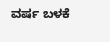ವರ್ಷ ಬಳಕೆ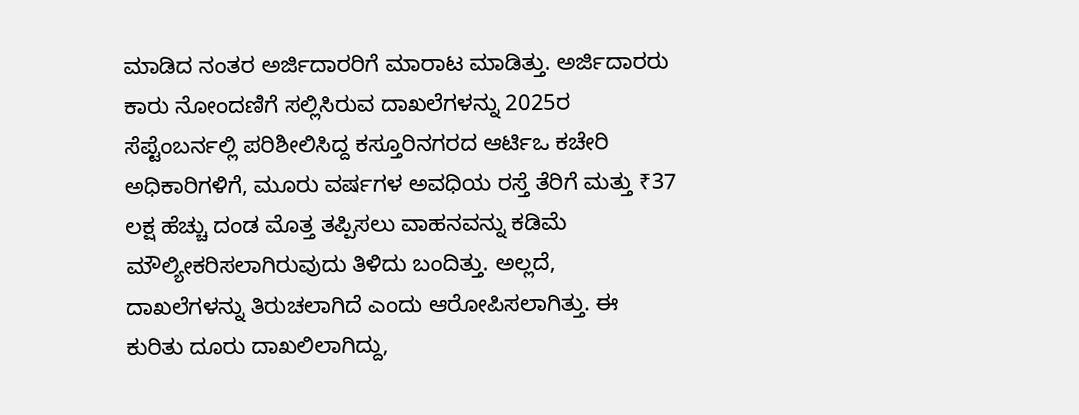ಮಾಡಿದ ನಂತರ ಅರ್ಜಿದಾರರಿಗೆ ಮಾರಾಟ ಮಾಡಿತ್ತು. ಅರ್ಜಿದಾರರು ಕಾರು ನೋಂದಣಿಗೆ ಸಲ್ಲಿಸಿರುವ ದಾಖಲೆಗಳನ್ನು 2025ರ ಸೆಪ್ಟೆಂಬರ್ನಲ್ಲಿ ಪರಿಶೀಲಿಸಿದ್ದ ಕಸ್ತೂರಿನಗರದ ಆರ್ಟಿಒ ಕಚೇರಿ ಅಧಿಕಾರಿಗಳಿಗೆ, ಮೂರು ವರ್ಷಗಳ ಅವಧಿಯ ರಸ್ತೆ ತೆರಿಗೆ ಮತ್ತು ₹37 ಲಕ್ಷ ಹೆಚ್ಚು ದಂಡ ಮೊತ್ತ ತಪ್ಪಿಸಲು ವಾಹನವನ್ನು ಕಡಿಮೆ ಮೌಲ್ಯೀಕರಿಸಲಾಗಿರುವುದು ತಿಳಿದು ಬಂದಿತ್ತು. ಅಲ್ಲದೆ, ದಾಖಲೆಗಳನ್ನು ತಿರುಚಲಾಗಿದೆ ಎಂದು ಆರೋಪಿಸಲಾಗಿತ್ತು. ಈ ಕುರಿತು ದೂರು ದಾಖಲಿಲಾಗಿದ್ದು,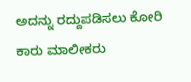ಅದನ್ನು ರದ್ದುಪಡಿಸಲು ಕೋರಿ ಕಾರು ಮಾಲೀಕರು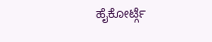ಹೈಕೋರ್ಟ್ಗೆ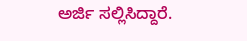ಅರ್ಜಿ ಸಲ್ಲಿಸಿದ್ದಾರೆ.